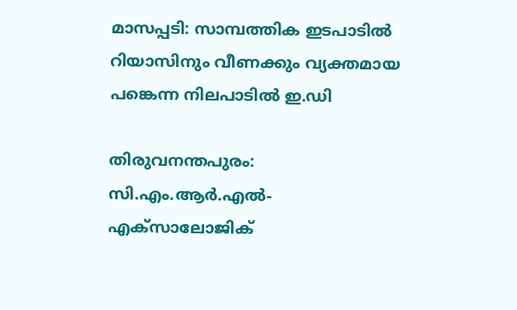മാസപ്പടി: സാമ്പത്തിക ഇടപാടിൽ റിയാസിനും വീണക്കും വ്യക്തമായ പങ്കെന്ന നിലപാടിൽ ഇ.ഡി

തിരുവനന്തപുരം: സി.എം.ആർ.എൽ-എക്സാലോജിക്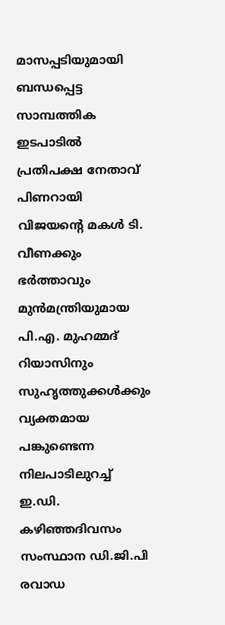മാസപ്പടിയുമായി ബന്ധപ്പെട്ട സാമ്പത്തിക ഇടപാടിൽ പ്രതിപക്ഷ നേതാവ് പിണറായി വിജയന്‍റെ മകൾ ടി. വീണക്കും ഭർത്താവും മുൻമന്ത്രിയുമായ പി.എ. മുഹമ്മദ് റിയാസിനും സുഹൃത്തുക്കൾക്കും വ്യക്തമായ പങ്കുണ്ടെന്ന നിലപാടിലുറച്ച് ഇ.ഡി. കഴിഞ്ഞദിവസം സംസ്ഥാന ഡി.ജി.പി രവാഡ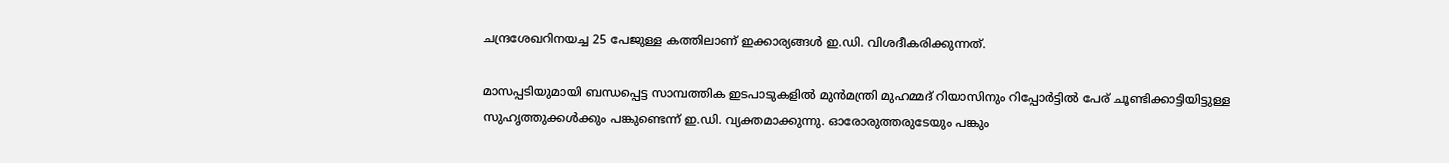ചന്ദ്രശേഖറിനയച്ച 25 പേജുള്ള കത്തിലാണ് ഇക്കാര്യങ്ങൾ ഇ.ഡി. വിശദീകരിക്കുന്നത്.

മാസപ്പടിയുമായി ബന്ധപ്പെട്ട സാമ്പത്തിക ഇടപാടുകളിൽ മുൻമന്ത്രി മുഹമ്മദ് റിയാസിനും റിപ്പോർട്ടിൽ പേര് ചൂണ്ടിക്കാട്ടിയിട്ടുള്ള സുഹൃത്തുക്കൾക്കും പങ്കുണ്ടെന്ന് ഇ.ഡി. വ്യക്തമാക്കുന്നു. ഓരോരുത്തരുടേയും പങ്കും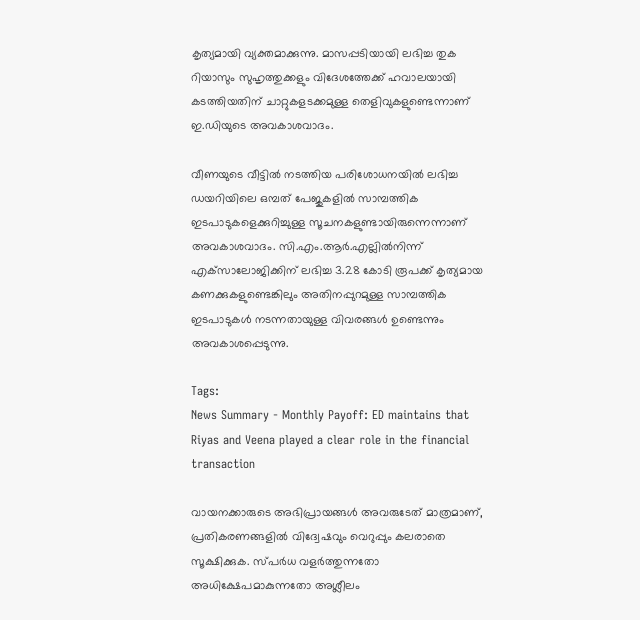കൃത്യമായി വ്യക്തമാക്കുന്നു. മാസപ്പടിയായി ലഭിച്ച തുക റിയാസും സുഹൃത്തുക്കളും വിദേശത്തേക്ക് ഹവാലയായി കടത്തിയതിന് ചാറ്റുകളടക്കമുള്ള തെളിവുകളുണ്ടെന്നാണ് ഇ.ഡിയുടെ അവകാശവാദം.

വീണയുടെ വീട്ടിൽ നടത്തിയ പരിശോധനയിൽ ലഭിച്ച ഡയറിയിലെ ഒമ്പത് പേജുകളിൽ സാമ്പത്തിക ഇടപാടുകളെക്കുറിച്ചുള്ള സൂചനകളുണ്ടായിരുന്നെന്നാണ് അവകാശവാദം. സി.എം.ആർ.എല്ലിൽനിന്ന് എക്‌സാലോജിക്കിന് ലഭിച്ച 3.28 കോടി രൂപക്ക് കൃത്യമായ കണക്കുകളുണ്ടെങ്കിലും അതിനപ്പുറമുള്ള സാമ്പത്തിക ഇടപാടുകൾ നടന്നതായുള്ള വിവരങ്ങൾ ഉണ്ടെന്നും അവകാശപ്പെടുന്നു.

Tags:
News Summary - Monthly Payoff: ED maintains that Riyas and Veena played a clear role in the financial transaction

വായനക്കാരുടെ അഭിപ്രായങ്ങള്‍ അവരുടേത് മാത്രമാണ്, പ്രതികരണങ്ങളിൽ വിദ്വേഷവും വെറുപ്പും കലരാതെ സൂക്ഷിക്കുക. സ്പർധ വളർത്തുന്നതോ അധിക്ഷേപമാകുന്നതോ അശ്ലീലം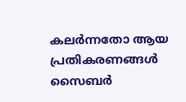കലർന്നതോ ആയ പ്രതികരണങ്ങൾ സൈബർ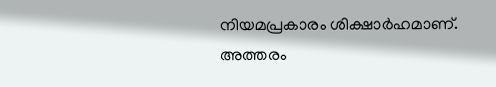നിയമപ്രകാരം ശിക്ഷാർഹമാണ്. അത്തരം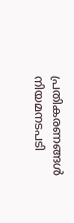പ്രതികരണങ്ങൾ നിയമനടപടി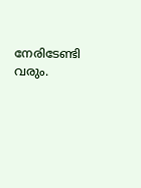നേരിടേണ്ടി വരും.